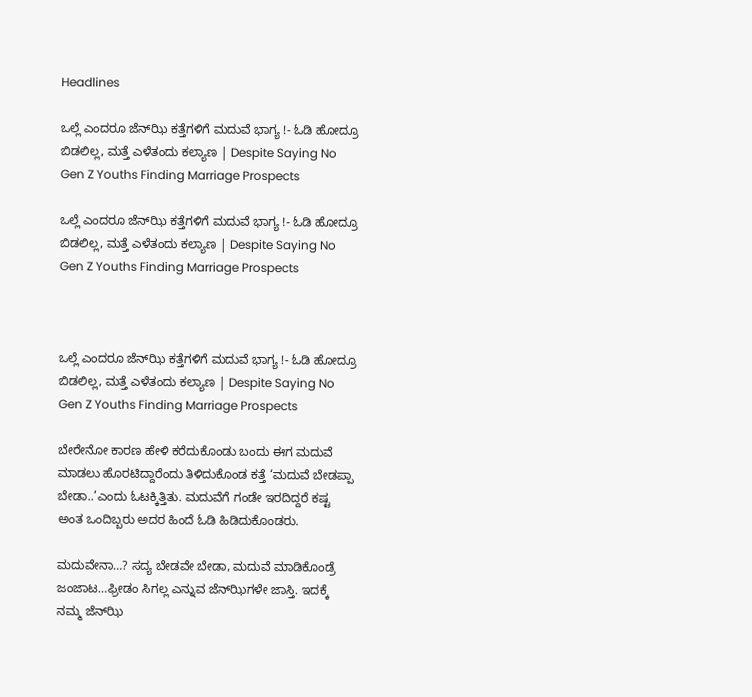Headlines

ಒಲ್ಲೆ ಎಂದರೂ ಜೆನ್‌ಝಿ ಕತ್ತೆಗಳಿಗೆ ಮದುವೆ ಭಾಗ್ಯ !- ಓಡಿ ಹೋದ್ರೂ ಬಿಡಲಿಲ್ಲ, ಮತ್ತೆ ಎಳೆತಂದು ಕಲ್ಯಾಣ | Despite Saying No Gen Z Youths Finding Marriage Prospects

ಒಲ್ಲೆ ಎಂದರೂ ಜೆನ್‌ಝಿ ಕತ್ತೆಗಳಿಗೆ ಮದುವೆ ಭಾಗ್ಯ !- ಓಡಿ ಹೋದ್ರೂ ಬಿಡಲಿಲ್ಲ, ಮತ್ತೆ ಎಳೆತಂದು ಕಲ್ಯಾಣ | Despite Saying No Gen Z Youths Finding Marriage Prospects



ಒಲ್ಲೆ ಎಂದರೂ ಜೆನ್‌ಝಿ ಕತ್ತೆಗಳಿಗೆ ಮದುವೆ ಭಾಗ್ಯ !- ಓಡಿ ಹೋದ್ರೂ ಬಿಡಲಿಲ್ಲ, ಮತ್ತೆ ಎಳೆತಂದು ಕಲ್ಯಾಣ | Despite Saying No Gen Z Youths Finding Marriage Prospects

ಬೇರೇನೋ ಕಾರಣ ಹೇಳಿ ಕರೆದುಕೊಂಡು ಬಂದು ಈಗ ಮದುವೆ ಮಾಡಲು ಹೊರಟಿದ್ದಾರೆಂದು ತಿಳಿದುಕೊಂಡ ಕತ್ತೆ ‘ಮದುವೆ ಬೇಡಪ್ಪಾ ಬೇಡಾ..’ಎಂದು ಓಟಕ್ಕಿತ್ತಿತು. ಮದುವೆಗೆ ಗಂಡೇ ಇರದಿದ್ದರೆ ಕಷ್ಟ ಅಂತ ಒಂದಿಬ್ಬರು ಅದರ ಹಿಂದೆ ಓಡಿ ಹಿಡಿದುಕೊಂಡರು.

ಮದುವೇನಾ…? ಸದ್ಯ ಬೇಡವೇ ಬೇಡಾ, ಮದುವೆ ಮಾಡಿಕೊಂಡ್ರೆ ಜಂಜಾಟ…ಫ್ರೀಡಂ ಸಿಗಲ್ಲ ಎನ್ನುವ ಜೆನ್‌ಝಿಗಳೇ ಜಾಸ್ತಿ. ಇದಕ್ಕೆ ನಮ್ಮ ಜೆನ್‌ಝಿ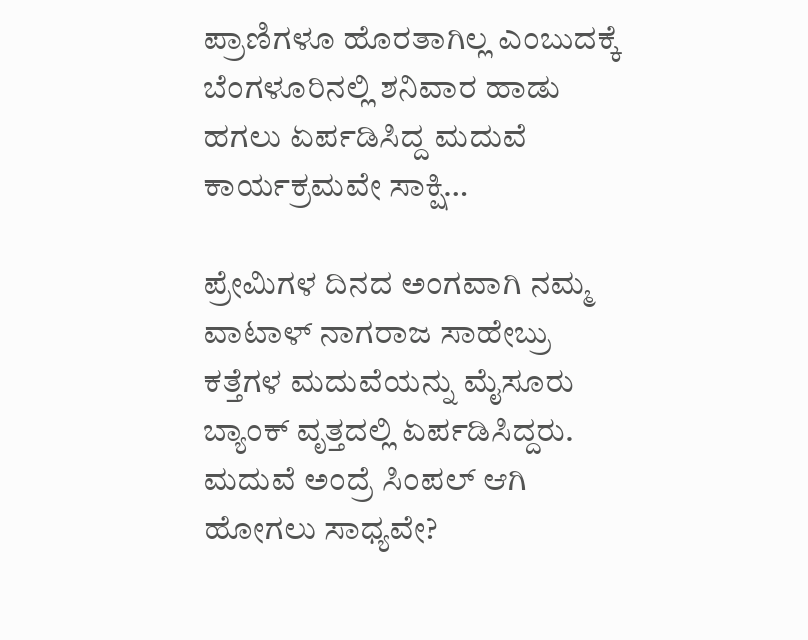ಪ್ರಾಣಿಗಳೂ ಹೊರತಾಗಿಲ್ಲ ಎಂಬುದಕ್ಕೆ ಬೆಂಗಳೂರಿನಲ್ಲಿ ಶನಿವಾರ ಹಾಡು ಹಗಲು ಏರ್ಪಡಿಸಿದ್ದ ಮದುವೆ ಕಾರ್ಯಕ್ರಮವೇ ಸಾಕ್ಷಿ…

ಪ್ರೇಮಿಗಳ ದಿನದ ಅಂಗವಾಗಿ ನಮ್ಮ ವಾಟಾಳ್‌ ನಾಗರಾಜ ಸಾಹೇಬ್ರು ಕತ್ತೆಗಳ ಮದುವೆಯನ್ನು ಮೈಸೂರು ಬ್ಯಾಂಕ್‌ ವೃತ್ತದಲ್ಲಿ ಏರ್ಪಡಿಸಿದ್ದರು. ಮದುವೆ ಅಂದ್ರೆ ಸಿಂಪಲ್‌ ಆಗಿ ಹೋಗಲು ಸಾಧ್ಯವೇ?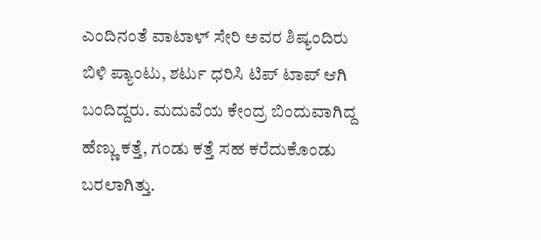ಎಂದಿನಂತೆ ವಾಟಾಳ್‌ ಸೇರಿ ಅವರ ಶಿಷ್ಯಂದಿರು ಬಿಳಿ ಪ್ಯಾಂಟು, ಶರ್ಟು ಧರಿಸಿ ಟಿಪ್‌ ಟಾಪ್‌ ಆಗಿ ಬಂದಿದ್ದರು. ಮದುವೆಯ ಕೇಂದ್ರ ಬಿಂದುವಾಗಿದ್ದ ಹೆಣ್ಣು ಕತ್ತೆ, ಗಂಡು ಕತ್ತೆ ಸಹ ಕರೆದುಕೊಂಡು ಬರಲಾಗಿತ್ತು.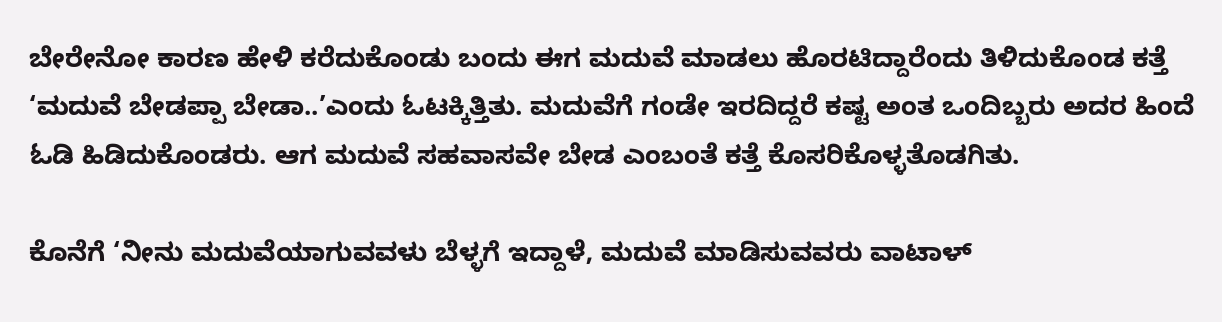ಬೇರೇನೋ ಕಾರಣ ಹೇಳಿ ಕರೆದುಕೊಂಡು ಬಂದು ಈಗ ಮದುವೆ ಮಾಡಲು ಹೊರಟಿದ್ದಾರೆಂದು ತಿಳಿದುಕೊಂಡ ಕತ್ತೆ ‘ಮದುವೆ ಬೇಡಪ್ಪಾ ಬೇಡಾ..’ಎಂದು ಓಟಕ್ಕಿತ್ತಿತು. ಮದುವೆಗೆ ಗಂಡೇ ಇರದಿದ್ದರೆ ಕಷ್ಟ ಅಂತ ಒಂದಿಬ್ಬರು ಅದರ ಹಿಂದೆ ಓಡಿ ಹಿಡಿದುಕೊಂಡರು. ಆಗ ಮದುವೆ ಸಹವಾಸವೇ ಬೇಡ ಎಂಬಂತೆ ಕತ್ತೆ ಕೊಸರಿಕೊಳ್ಳತೊಡಗಿತು.

ಕೊನೆಗೆ ‘ನೀನು ಮದುವೆಯಾಗುವವಳು ಬೆಳ್ಳಗೆ ಇದ್ದಾಳೆ, ಮದುವೆ ಮಾಡಿಸುವವರು ವಾಟಾಳ್‌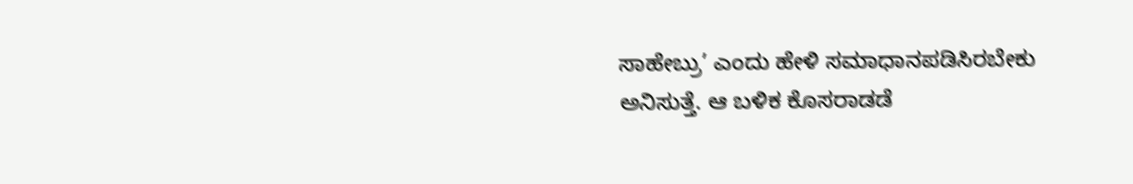ಸಾಹೇಬ್ರು’ ಎಂದು ಹೇಳಿ ಸಮಾಧಾನಪಡಿಸಿರಬೇಕು ಅನಿಸುತ್ತೆ. ಆ ಬಳಿಕ ಕೊಸರಾಡಡೆ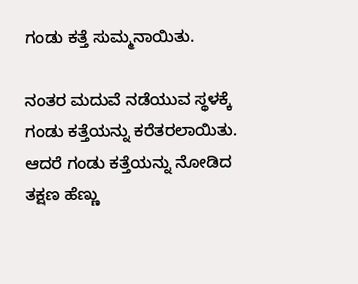ಗಂಡು ಕತ್ತೆ ಸುಮ್ಮನಾಯಿತು.

ನಂತರ ಮದುವೆ ನಡೆಯುವ ಸ್ಥಳಕ್ಕೆ ಗಂಡು ಕತ್ತೆಯನ್ನು ಕರೆತರಲಾಯಿತು. ಆದರೆ ಗಂಡು ಕತ್ತೆಯನ್ನು ನೋಡಿದ ತಕ್ಷಣ ಹೆಣ್ಣು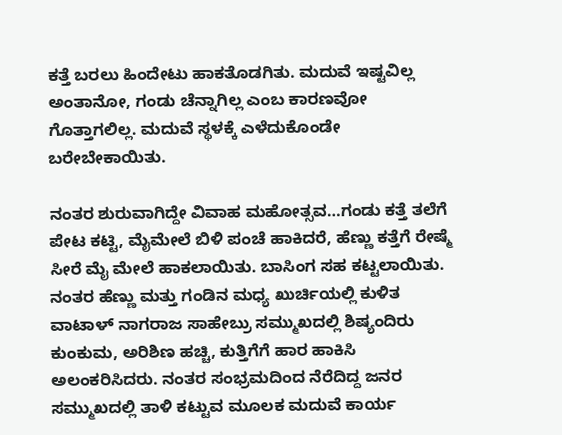ಕತ್ತೆ ಬರಲು ಹಿಂದೇಟು ಹಾಕತೊಡಗಿತು. ಮದುವೆ ಇಷ್ಟವಿಲ್ಲ ಅಂತಾನೋ, ಗಂಡು ಚೆನ್ನಾಗಿಲ್ಲ ಎಂಬ ಕಾರಣವೋ ಗೊತ್ತಾಗಲಿಲ್ಲ. ಮದುವೆ ಸ್ಥಳಕ್ಕೆ ಎಳೆದುಕೊಂಡೇ ಬರೇಬೇಕಾಯಿತು.

ನಂತರ ಶುರುವಾಗಿದ್ದೇ ವಿವಾಹ ಮಹೋತ್ಸವ…ಗಂಡು ಕತ್ತೆ ತಲೆಗೆ ಪೇಟ ಕಟ್ಟಿ, ಮೈಮೇಲೆ ಬಿಳಿ ಪಂಚೆ ಹಾಕಿದರೆ, ಹೆಣ್ಣು ಕತ್ತೆಗೆ ರೇಷ್ಮೆ ಸೀರೆ ಮೈ ಮೇಲೆ ಹಾಕಲಾಯಿತು. ಬಾಸಿಂಗ ಸಹ ಕಟ್ಟಲಾಯಿತು. ನಂತರ ಹೆಣ್ಣು ಮತ್ತು ಗಂಡಿನ ಮಧ್ಯ ಖುರ್ಚಿಯಲ್ಲಿ ಕುಳಿತ ವಾಟಾಳ್‌ ನಾಗರಾಜ ಸಾಹೇಬ್ರು ಸಮ್ಮುಖದಲ್ಲಿ ಶಿಷ್ಯಂದಿರು ಕುಂಕುಮ, ಅರಿಶಿಣ ಹಚ್ಚಿ, ಕುತ್ತಿಗೆಗೆ ಹಾರ ಹಾಕಿಸಿ ಅಲಂಕರಿಸಿದರು. ನಂತರ ಸಂಭ್ರಮದಿಂದ ನೆರೆದಿದ್ದ ಜನರ ಸಮ್ಮುಖದಲ್ಲಿ ತಾಳಿ ಕಟ್ಟುವ ಮೂಲಕ ಮದುವೆ ಕಾರ್ಯ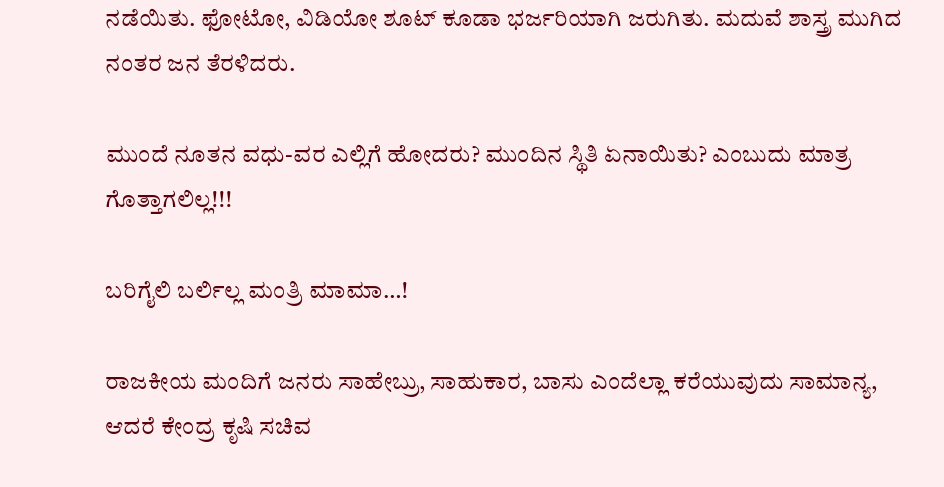ನಡೆಯಿತು. ಫೋಟೋ, ವಿಡಿಯೋ ಶೂಟ್‌ ಕೂಡಾ ಭರ್ಜರಿಯಾಗಿ ಜರುಗಿತು. ಮದುವೆ ಶಾಸ್ತ್ರ ಮುಗಿದ ನಂತರ ಜನ ತೆರಳಿದರು.

ಮುಂದೆ ನೂತನ ವಧು-ವರ ಎಲ್ಲಿಗೆ ಹೋದರು? ಮುಂದಿನ ಸ್ಥಿತಿ ಏನಾಯಿತು? ಎಂಬುದು ಮಾತ್ರ ಗೊತ್ತಾಗಲಿಲ್ಲ!!!

ಬರಿಗೈಲಿ ಬರ್ಲಿಲ್ಲ ಮಂತ್ರಿ ಮಾಮಾ…!

ರಾಜಕೀಯ ಮಂದಿಗೆ ಜನರು ಸಾಹೇಬ್ರು, ಸಾಹುಕಾರ, ಬಾಸು ಎಂದೆಲ್ಲಾ ಕರೆಯುವುದು ಸಾಮಾನ್ಯ, ಆದರೆ ಕೇಂದ್ರ ಕೃಷಿ ಸಚಿವ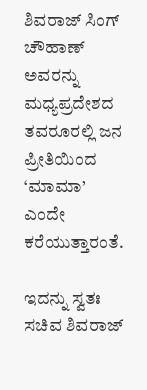ಶಿವರಾಜ್‌ ಸಿಂಗ್‌ ಚೌಹಾಣ್‌ ಅವರನ್ನು ಮಧ್ಯಪ್ರದೇಶದ ತವರೂರಲ್ಲಿ ಜನ ಪ್ರೀತಿಯಿಂದ ‘ಮಾಮಾ’ ಎಂದೇ ಕರೆಯುತ್ತಾರಂತೆ.

ಇದನ್ನು ಸ್ವತಃ ಸಚಿವ ಶಿವರಾಜ್‌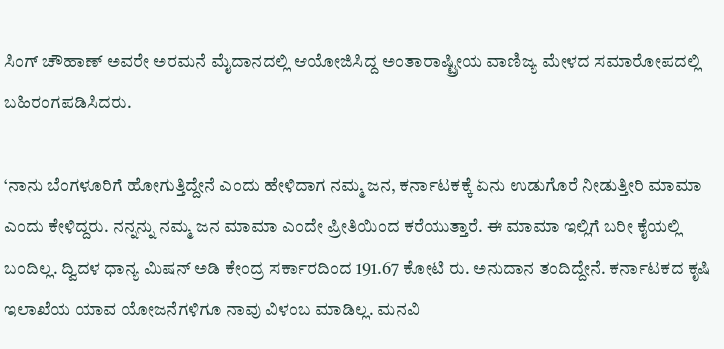ಸಿಂಗ್‌ ಚೌಹಾಣ್‌ ಅವರೇ ಅರಮನೆ ಮೈದಾನದಲ್ಲಿ ಆಯೋಜಿಸಿದ್ದ ಅಂತಾರಾಷ್ಟ್ರೀಯ ವಾಣಿಜ್ಯ ಮೇಳದ ಸಮಾರೋಪದಲ್ಲಿ ಬಹಿರಂಗಪಡಿಸಿದರು.

‘ನಾನು ಬೆಂಗಳೂರಿಗೆ ಹೋಗುತ್ತಿದ್ದೇನೆ ಎಂದು ಹೇಳಿದಾಗ ನಮ್ಮ ಜನ, ಕರ್ನಾಟಕಕ್ಕೆ ಏನು ಉಡುಗೊರೆ ನೀಡುತ್ತೀರಿ ಮಾಮಾ ಎಂದು ಕೇಳಿದ್ದರು. ನನ್ನನ್ನು ನಮ್ಮ ಜನ ಮಾಮಾ ಎಂದೇ ಪ್ರೀತಿಯಿಂದ ಕರೆಯುತ್ತಾರೆ. ಈ ಮಾಮಾ ಇಲ್ಲಿಗೆ ಬರೀ ಕೈಯಲ್ಲಿ ಬಂದಿಲ್ಲ. ದ್ವಿದಳ ಧಾನ್ಯ ಮಿಷನ್‌ ಅಡಿ ಕೇಂದ್ರ ಸರ್ಕಾರದಿಂದ 191.67 ಕೋಟಿ ರು. ಅನುದಾನ ತಂದಿದ್ದೇನೆ. ಕರ್ನಾಟಕದ ಕೃಷಿ ಇಲಾಖೆಯ ಯಾವ ಯೋಜನೆಗಳಿಗೂ ನಾವು ವಿಳಂಬ ಮಾಡಿಲ್ಲ. ಮನವಿ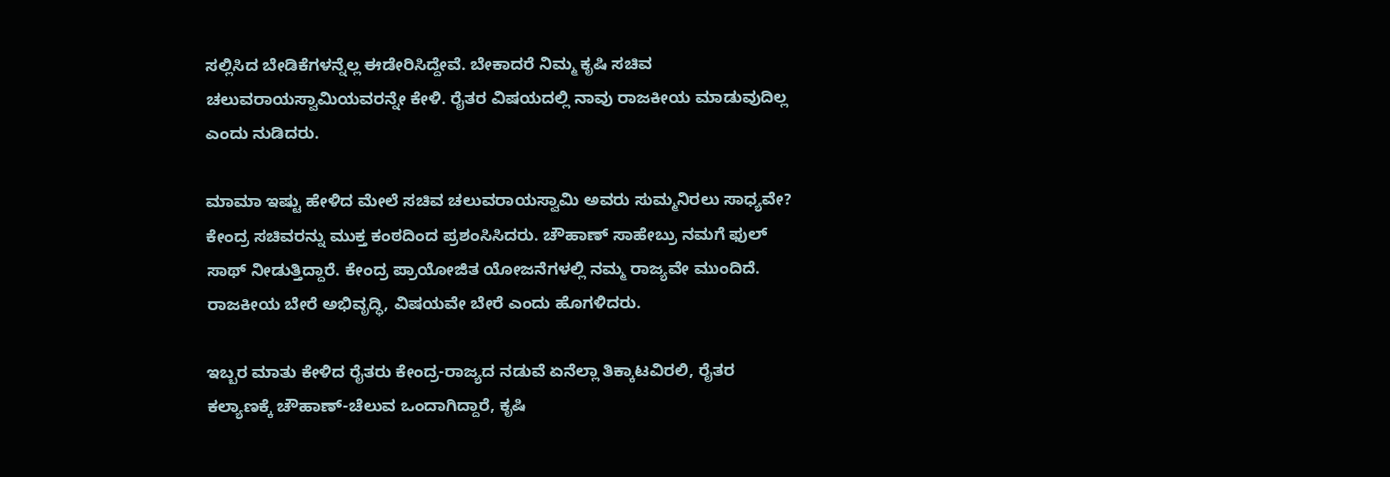ಸಲ್ಲಿಸಿದ ಬೇಡಿಕೆಗಳನ್ನೆಲ್ಲ ಈಡೇರಿಸಿದ್ದೇವೆ. ಬೇಕಾದರೆ ನಿಮ್ಮ ಕೃಷಿ ಸಚಿವ ಚಲುವರಾಯಸ್ವಾಮಿಯವರನ್ನೇ ಕೇಳಿ. ರೈತರ ವಿಷಯದಲ್ಲಿ ನಾವು ರಾಜಕೀಯ ಮಾಡುವುದಿಲ್ಲ ಎಂದು ನುಡಿದರು.

ಮಾಮಾ ಇಷ್ಟು ಹೇಳಿದ ಮೇಲೆ ಸಚಿವ ಚಲುವರಾಯಸ್ವಾಮಿ ಅವರು ಸುಮ್ಮನಿರಲು ಸಾಧ್ಯವೇ? ಕೇಂದ್ರ ಸಚಿವರನ್ನು ಮುಕ್ತ ಕಂಠದಿಂದ ಪ್ರಶಂಸಿಸಿದರು. ಚೌಹಾಣ್‌ ಸಾಹೇಬ್ರು ನಮಗೆ ಫುಲ್‌ ಸಾಥ್‌ ನೀಡುತ್ತಿದ್ದಾರೆ. ಕೇಂದ್ರ ಪ್ರಾಯೋಜಿತ ಯೋಜನೆಗಳಲ್ಲಿ ನಮ್ಮ ರಾಜ್ಯವೇ ಮುಂದಿದೆ. ರಾಜಕೀಯ ಬೇರೆ ಅಭಿವೃದ್ಧಿ, ವಿಷಯವೇ ಬೇರೆ ಎಂದು ಹೊಗಳಿದರು.

ಇಬ್ಬರ ಮಾತು ಕೇಳಿದ ರೈತರು ಕೇಂದ್ರ-ರಾಜ್ಯದ ನಡುವೆ ಏನೆಲ್ಲಾ ತಿಕ್ಕಾಟವಿರಲಿ, ರೈತರ ಕಲ್ಯಾಣಕ್ಕೆ ಚೌಹಾಣ್‌-ಚೆಲುವ ಒಂದಾಗಿದ್ದಾರೆ, ಕೃಷಿ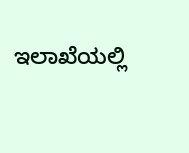ಇಲಾಖೆಯಲ್ಲಿ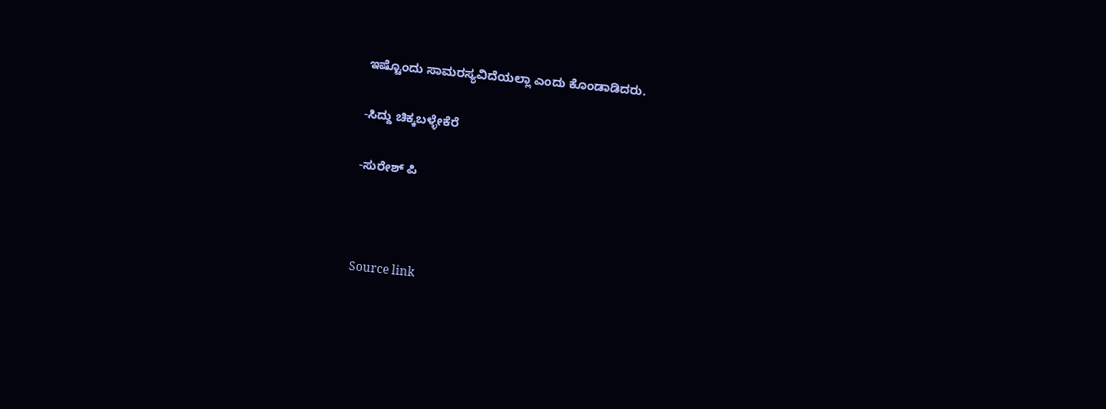ಇಷ್ಟೊಂದು ಸಾಮರಸ್ಯವಿದೆಯಲ್ಲಾ ಎಂದು ಕೊಂಡಾಡಿದರು.

-ಸಿದ್ದು ಚಿಕ್ಕಬಳ್ಳೇಕೆರೆ

-ಸುರೇಶ್‌ ಪಿ



Source link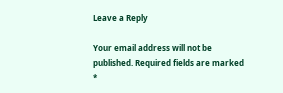Leave a Reply

Your email address will not be published. Required fields are marked *